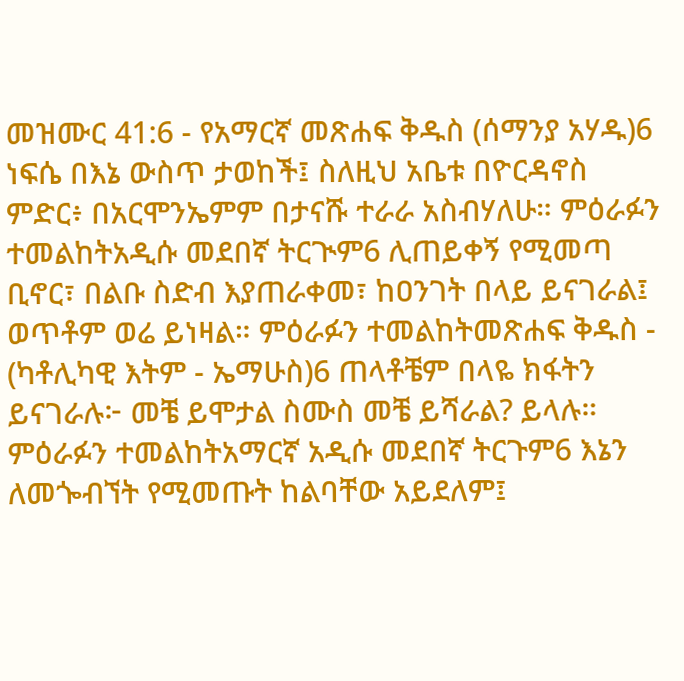መዝሙር 41:6 - የአማርኛ መጽሐፍ ቅዱስ (ሰማንያ አሃዱ)6 ነፍሴ በእኔ ውስጥ ታወከች፤ ስለዚህ አቤቱ በዮርዳኖስ ምድር፥ በአርሞንኤምም በታናሹ ተራራ አስብሃለሁ። ምዕራፉን ተመልከትአዲሱ መደበኛ ትርጒም6 ሊጠይቀኝ የሚመጣ ቢኖር፣ በልቡ ስድብ እያጠራቀመ፣ ከዐንገት በላይ ይናገራል፤ ወጥቶም ወሬ ይነዛል። ምዕራፉን ተመልከትመጽሐፍ ቅዱስ - (ካቶሊካዊ እትም - ኤማሁስ)6 ጠላቶቼም በላዬ ክፋትን ይናገራሉ፦ መቼ ይሞታል ስሙስ መቼ ይሻራል? ይላሉ። ምዕራፉን ተመልከትአማርኛ አዲሱ መደበኛ ትርጉም6 እኔን ለመጐብኘት የሚመጡት ከልባቸው አይደለም፤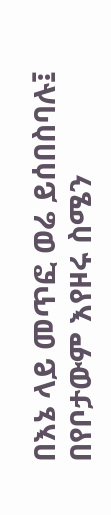በእኔ ላይ መጥፎ ወሬ ይሰበስባሉ፤ በየቦታውም እየዞሩ ስሜን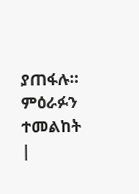ያጠፋሉ። ምዕራፉን ተመልከት |